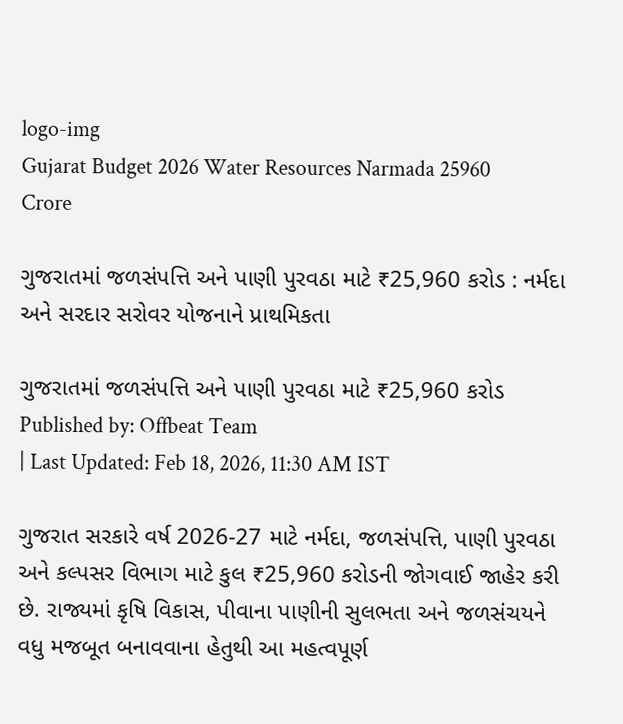logo-img
Gujarat Budget 2026 Water Resources Narmada 25960 Crore

ગુજરાતમાં જળસંપત્તિ અને પાણી પુરવઠા માટે ₹25,960 કરોડ : નર્મદા અને સરદાર સરોવર યોજનાને પ્રાથમિકતા

ગુજરાતમાં જળસંપત્તિ અને પાણી પુરવઠા માટે ₹25,960 કરોડ
Published by: Offbeat Team
| Last Updated: Feb 18, 2026, 11:30 AM IST

ગુજરાત સરકારે વર્ષ 2026-27 માટે નર્મદા, જળસંપત્તિ, પાણી પુરવઠા અને કલ્પસર વિભાગ માટે કુલ ₹25,960 કરોડની જોગવાઈ જાહેર કરી છે. રાજ્યમાં કૃષિ વિકાસ, પીવાના પાણીની સુલભતા અને જળસંચયને વધુ મજબૂત બનાવવાના હેતુથી આ મહત્વપૂર્ણ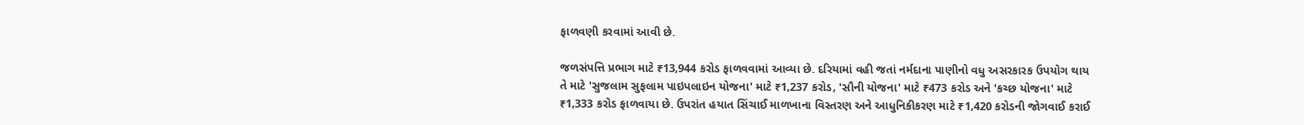ફાળવણી કરવામાં આવી છે.

જળસંપત્તિ પ્રભાગ માટે ₹13,944 કરોડ ફાળવવામાં આવ્યા છે. દરિયામાં વહી જતાં નર્મદાના પાણીનો વધુ અસરકારક ઉપયોગ થાય તે માટે 'સુજલામ સુફલામ પાઇપલાઇન યોજના' માટે ₹1,237 કરોડ, 'સૌની યોજના' માટે ₹473 કરોડ અને 'કચ્છ યોજના' માટે ₹1,333 કરોડ ફાળવાયા છે. ઉપરાંત હયાત સિંચાઈ માળખાના વિસ્તરણ અને આધુનિકીકરણ માટે ₹1,420 કરોડની જોગવાઈ કરાઈ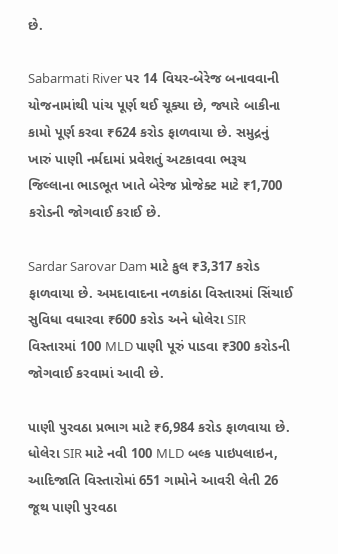છે.

Sabarmati River પર 14 વિયર-બેરેજ બનાવવાની યોજનામાંથી પાંચ પૂર્ણ થઈ ચૂક્યા છે, જ્યારે બાકીના કામો પૂર્ણ કરવા ₹624 કરોડ ફાળવાયા છે. સમુદ્રનું ખારું પાણી નર્મદામાં પ્રવેશતું અટકાવવા ભરૂચ જિલ્લાના ભાડભૂત ખાતે બેરેજ પ્રોજેક્ટ માટે ₹1,700 કરોડની જોગવાઈ કરાઈ છે.

Sardar Sarovar Dam માટે કુલ ₹3,317 કરોડ ફાળવાયા છે. અમદાવાદના નળકાંઠા વિસ્તારમાં સિંચાઈ સુવિધા વધારવા ₹600 કરોડ અને ધોલેરા SIR વિસ્તારમાં 100 MLD પાણી પૂરું પાડવા ₹300 કરોડની જોગવાઈ કરવામાં આવી છે.

પાણી પુરવઠા પ્રભાગ માટે ₹6,984 કરોડ ફાળવાયા છે. ધોલેરા SIR માટે નવી 100 MLD બલ્ક પાઇપલાઇન, આદિજાતિ વિસ્તારોમાં 651 ગામોને આવરી લેતી 26 જૂથ પાણી પુરવઠા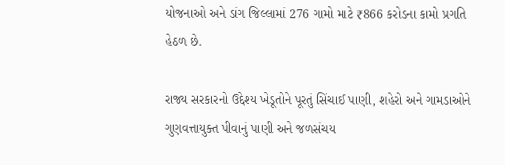યોજનાઓ અને ડાંગ જિલ્લામાં 276 ગામો માટે ₹866 કરોડના કામો પ્રગતિ હેઠળ છે.

રાજ્ય સરકારનો ઉદ્દેશ્ય ખેડૂતોને પૂરતું સિંચાઈ પાણી, શહેરો અને ગામડાઓને ગુણવત્તાયુક્ત પીવાનું પાણી અને જળસંચય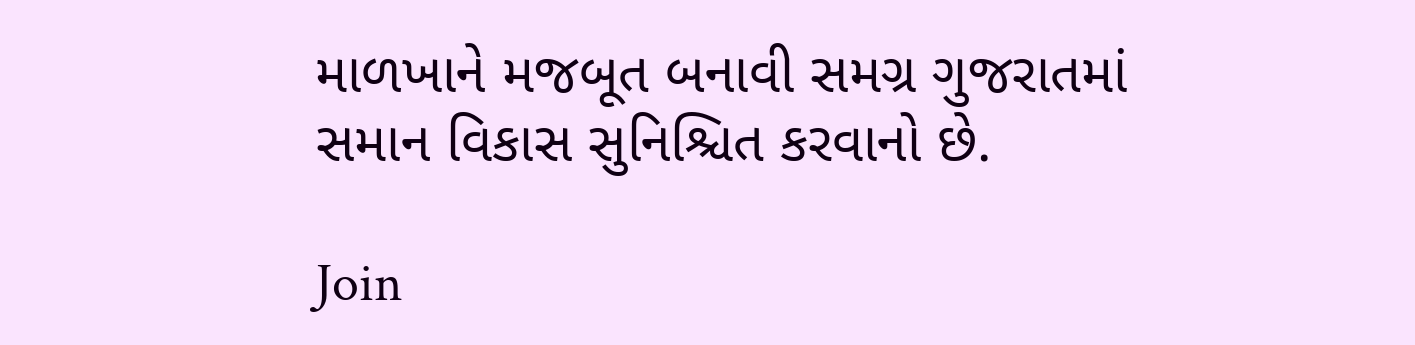માળખાને મજબૂત બનાવી સમગ્ર ગુજરાતમાં સમાન વિકાસ સુનિશ્ચિત કરવાનો છે.

Join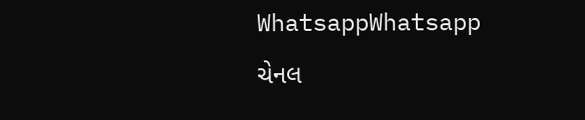WhatsappWhatsapp ચેનલ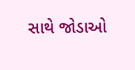સાથે જોડાઓ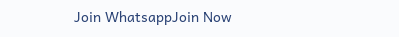Join WhatsappJoin Now